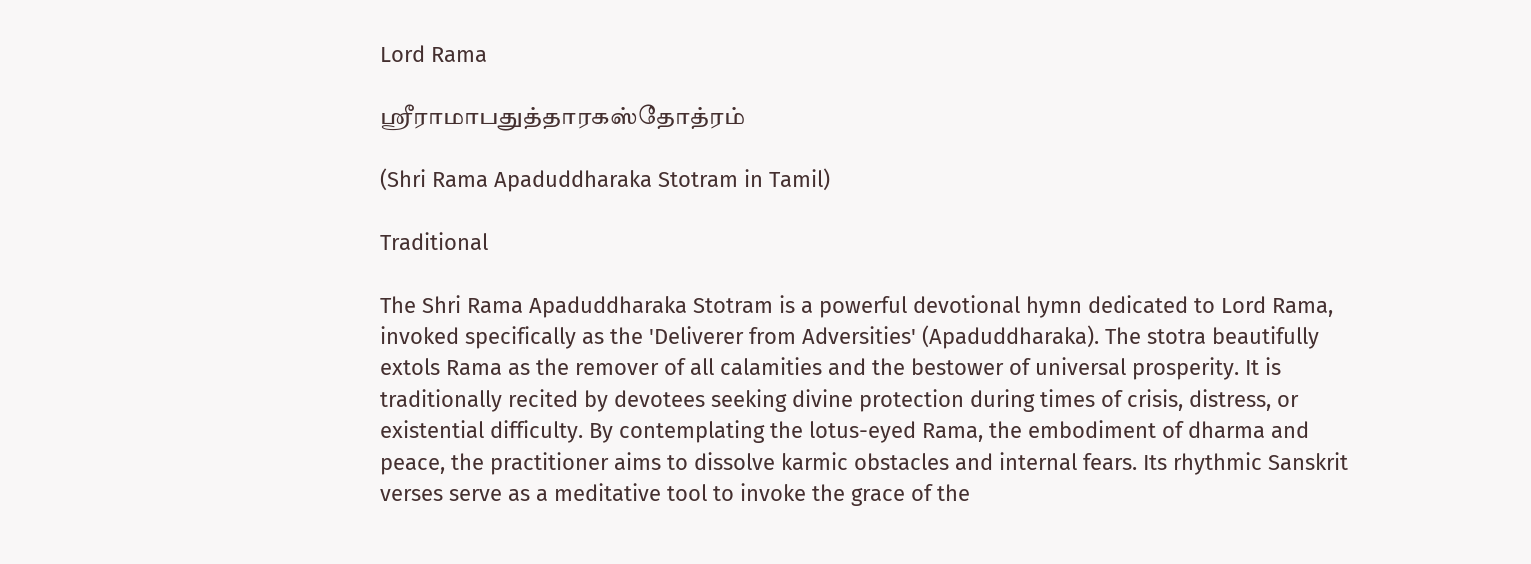Lord Rama

ஶ்ரீராமாபதுத்தாரகஸ்தோத்ரம்

(Shri Rama Apaduddharaka Stotram in Tamil)

Traditional

The Shri Rama Apaduddharaka Stotram is a powerful devotional hymn dedicated to Lord Rama, invoked specifically as the 'Deliverer from Adversities' (Apaduddharaka). The stotra beautifully extols Rama as the remover of all calamities and the bestower of universal prosperity. It is traditionally recited by devotees seeking divine protection during times of crisis, distress, or existential difficulty. By contemplating the lotus-eyed Rama, the embodiment of dharma and peace, the practitioner aims to dissolve karmic obstacles and internal fears. Its rhythmic Sanskrit verses serve as a meditative tool to invoke the grace of the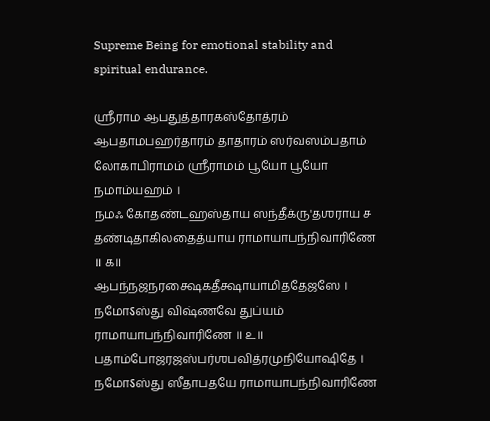Supreme Being for emotional stability and spiritual endurance.

ஶ்ரீராம ஆபதுத்தாரகஸ்தோத்ரம்
ஆபதாமபஹர்தாரம் தாதாரம் ஸர்வஸம்பதாம்
லோகாபிராமம் ஶ்ரீராமம் பூயோ பூயோ நமாம்யஹம் ।
நமஃ கோதண்டஹஸ்தாய ஸந்தீக்ரு'தஶராய ச
தண்டிதாகிலதைத்யாய ராமாயாபந்நிவாரிணே ॥ ௧॥
ஆபந்நஜநரக்ஷைகதீக்ஷாயாமிததேஜஸே ।
நமோऽஸ்து விஷ்ணவே துப்யம் ராமாயாபந்நிவாரிணே ॥ ௨॥
பதாம்போஜரஜஸ்பர்ஶபவித்ரமுநியோஷிதே ।
நமோऽஸ்து ஸீதாபதயே ராமாயாபந்நிவாரிணே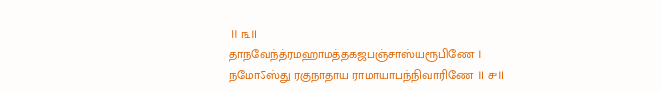॥ ௩॥
தாநவேந்த்ரமஹாமத்தகஜபஞ்சாஸ்யரூபிணே ।
நமோऽஸ்து ரகுநாதாய ராமாயாபந்நிவாரிணே ॥ ௪॥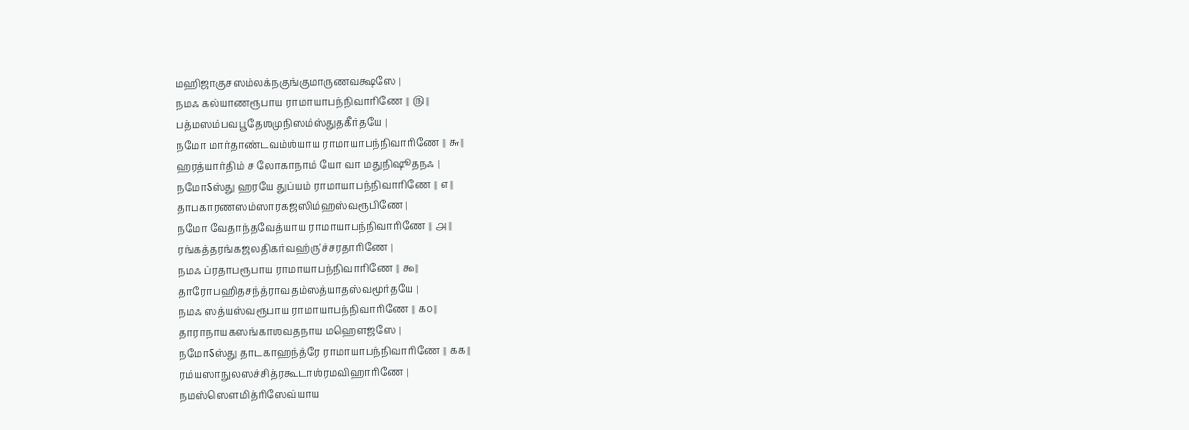மஹிஜாகுசஸம்லக்நகுங்குமாருணவக்ஷஸே ।
நமஃ கல்யாணரூபாய ராமாயாபந்நிவாரிணே ॥ ௫॥
பத்மஸம்பவபூதேஶமுநிஸம்ஸ்துதகீர்தயே ।
நமோ மார்தாண்டவம்ஶ்யாய ராமாயாபந்நிவாரிணே ॥ ௬॥
ஹரத்யார்திம் ச லோகாநாம் யோ வா மதுநிஷூதநஃ ।
நமோऽஸ்து ஹரயே துப்யம் ராமாயாபந்நிவாரிணே ॥ ௭॥
தாபகாரணஸம்ஸாரகஜஸிம்ஹஸ்வரூபிணே ।
நமோ வேதாந்தவேத்யாய ராமாயாபந்நிவாரிணே ॥ ௮॥
ரங்கத்தரங்கஜலதிகர்வஹ்ரு'ச்சரதாரிணே ।
நமஃ ப்ரதாபரூபாய ராமாயாபந்நிவாரிணே ॥ ௯॥
தாரோபஹிதசந்த்ராவதம்ஸத்யாதஸ்வமூர்தயே ।
நமஃ ஸத்யஸ்வரூபாய ராமாயாபந்நிவாரிணே ॥ ௧௦॥
தாராநாயகஸங்காஶவதநாய மஹௌஜஸே ।
நமோऽஸ்து தாடகாஹந்த்ரே ராமாயாபந்நிவாரிணே ॥ ௧௧॥
ரம்யஸாநுலஸச்சித்ரகூடாஶ்ரமவிஹாரிணே ।
நமஸ்ஸௌமித்ரிஸேவ்யாய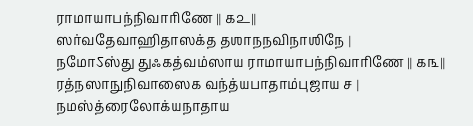ராமாயாபந்நிவாரிணே ॥ ௧௨॥
ஸர்வதேவாஹிதாஸக்த தஶாநநவிநாஶிநே ।
நமோऽஸ்து துஃகத்வம்ஸாய ராமாயாபந்நிவாரிணே ॥ ௧௩॥
ரத்நஸாநுநிவாஸைக வந்த்யபாதாம்புஜாய ச ।
நமஸ்த்ரைலோக்யநாதாய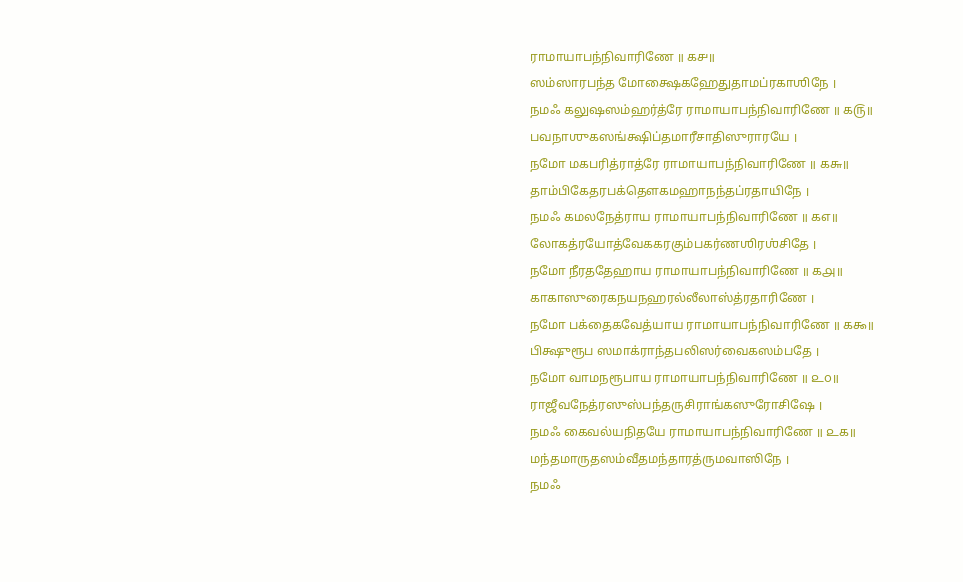ராமாயாபந்நிவாரிணே ॥ ௧௪॥
ஸம்ஸாரபந்த மோக்ஷைகஹேதுதாமப்ரகாஶிநே ।
நமஃ கலுஷஸம்ஹர்த்ரே ராமாயாபந்நிவாரிணே ॥ ௧௫॥
பவநாஶுகஸங்க்ஷிப்தமாரீசாதிஸுராரயே ।
நமோ மகபரித்ராத்ரே ராமாயாபந்நிவாரிணே ॥ ௧௬॥
தாம்பிகேதரபக்தௌகமஹாநந்தப்ரதாயிநே ।
நமஃ கமலநேத்ராய ராமாயாபந்நிவாரிணே ॥ ௧௭॥
லோகத்ரயோத்வேககரகும்பகர்ணஶிரஶ்சிதே ।
நமோ நீரததேஹாய ராமாயாபந்நிவாரிணே ॥ ௧௮॥
காகாஸுரைகநயநஹரல்லீலாஸ்த்ரதாரிணே ।
நமோ பக்தைகவேத்யாய ராமாயாபந்நிவாரிணே ॥ ௧௯॥
பிக்ஷுரூப ஸமாக்ராந்தபலிஸர்வைகஸம்பதே ।
நமோ வாமநரூபாய ராமாயாபந்நிவாரிணே ॥ ௨௦॥
ராஜீவநேத்ரஸுஸ்பந்தருசிராங்கஸுரோசிஷே ।
நமஃ கைவல்யநிதயே ராமாயாபந்நிவாரிணே ॥ ௨௧॥
மந்தமாருதஸம்வீதமந்தாரத்ருமவாஸிநே ।
நமஃ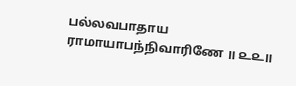பல்லவபாதாய ராமாயாபந்நிவாரிணே ॥ ௨௨॥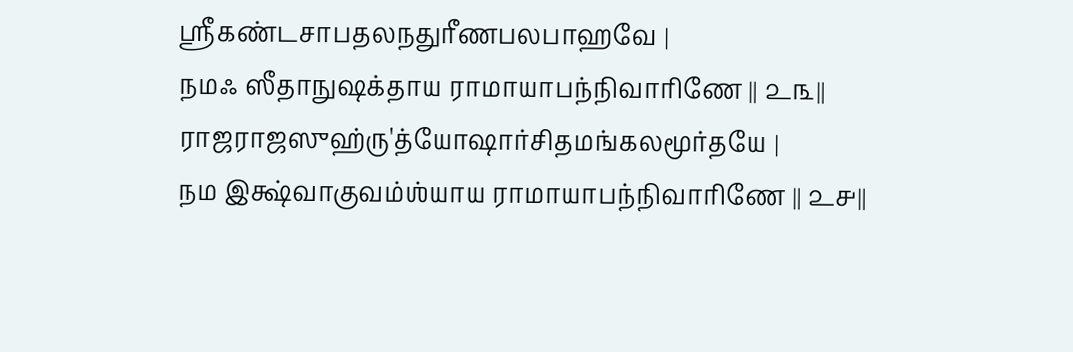ஶ்ரீகண்டசாபதலநதுரீணபலபாஹவே ।
நமஃ ஸீதாநுஷக்தாய ராமாயாபந்நிவாரிணே ॥ ௨௩॥
ராஜராஜஸுஹ்ரு'த்யோஷார்சிதமங்கலமூர்தயே ।
நம இக்ஷ்வாகுவம்ஶ்யாய ராமாயாபந்நிவாரிணே ॥ ௨௪॥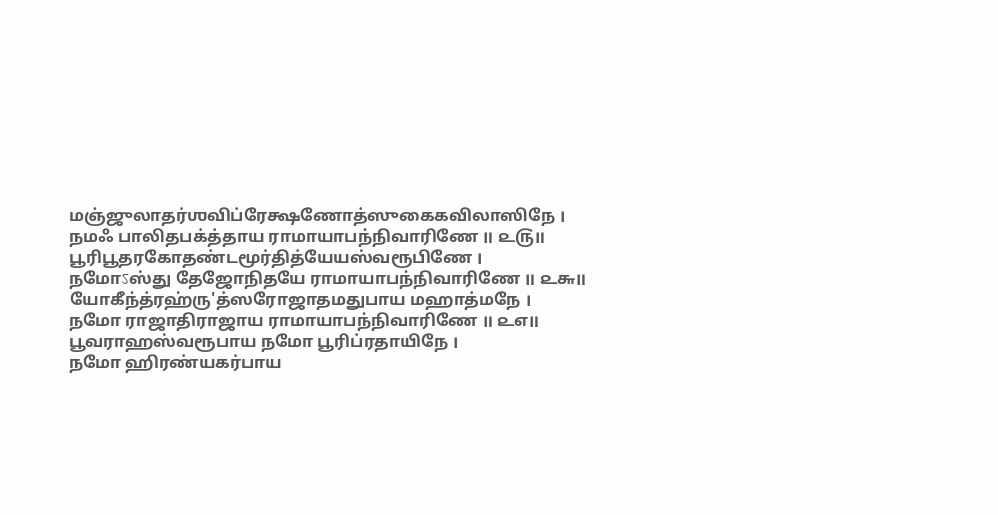மஞ்ஜுலாதர்ஶவிப்ரேக்ஷணோத்ஸுகைகவிலாஸிநே ।
நமஃ பாலிதபக்த்தாய ராமாயாபந்நிவாரிணே ॥ ௨௫॥
பூரிபூதரகோதண்டமூர்தித்யேயஸ்வரூபிணே ।
நமோऽஸ்து தேஜோநிதயே ராமாயாபந்நிவாரிணே ॥ ௨௬॥
யோகீந்த்ரஹ்ரு'த்ஸரோஜாதமதுபாய மஹாத்மநே ।
நமோ ராஜாதிராஜாய ராமாயாபந்நிவாரிணே ॥ ௨௭॥
பூவராஹஸ்வரூபாய நமோ பூரிப்ரதாயிநே ।
நமோ ஹிரண்யகர்பாய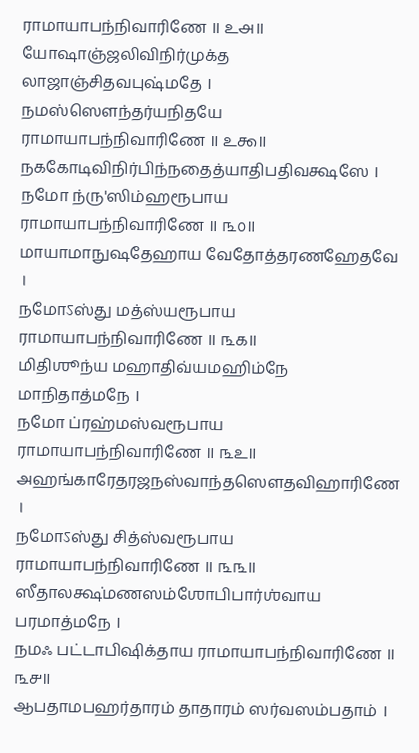ராமாயாபந்நிவாரிணே ॥ ௨௮॥
யோஷாஞ்ஜலிவிநிர்முக்த லாஜாஞ்சிதவபுஷ்மதே ।
நமஸ்ஸௌந்தர்யநிதயே ராமாயாபந்நிவாரிணே ॥ ௨௯॥
நககோடிவிநிர்பிந்நதைத்யாதிபதிவக்ஷஸே ।
நமோ ந்ரு'ஸிம்ஹரூபாய ராமாயாபந்நிவாரிணே ॥ ௩௦॥
மாயாமாநுஷதேஹாய வேதோத்தரணஹேதவே ।
நமோऽஸ்து மத்ஸ்யரூபாய ராமாயாபந்நிவாரிணே ॥ ௩௧॥
மிதிஶூந்ய மஹாதிவ்யமஹிம்நே மாநிதாத்மநே ।
நமோ ப்ரஹ்மஸ்வரூபாய ராமாயாபந்நிவாரிணே ॥ ௩௨॥
அஹங்காரேதரஜநஸ்வாந்தஸௌதவிஹாரிணே ।
நமோऽஸ்து சித்ஸ்வரூபாய ராமாயாபந்நிவாரிணே ॥ ௩௩॥
ஸீதாலக்ஷ்மணஸம்ஶோபிபார்ஶ்வாய பரமாத்மநே ।
நமஃ பட்டாபிஷிக்தாய ராமாயாபந்நிவாரிணே ॥ ௩௪॥
ஆபதாமபஹர்தாரம் தாதாரம் ஸர்வஸம்பதாம் ।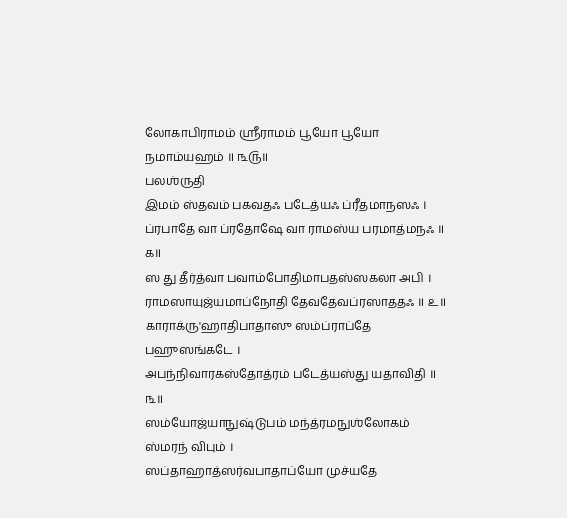லோகாபிராமம் ஶ்ரீராமம் பூயோ பூயோ நமாம்யஹம் ॥ ௩௫॥
பலஶ்ருதி
இமம் ஸ்தவம் பகவதஃ படேத்யஃ ப்ரீதமாநஸஃ ।
ப்ரபாதே வா ப்ரதோஷே வா ராமஸ்ய பரமாத்மநஃ ॥ ௧॥
ஸ து தீர்த்வா பவாம்போதிமாபதஸ்ஸகலா அபி ।
ராமஸாயுஜ்யமாப்நோதி தேவதேவப்ரஸாததஃ ॥ ௨॥
காராக்ரு'ஹாதிபாதாஸு ஸம்ப்ராப்தே பஹுஸங்கடே ।
அபந்நிவாரகஸ்தோத்ரம் படேத்யஸ்து யதாவிதி ॥ ௩॥
ஸம்யோஜ்யாநுஷ்டுபம் மந்த்ரமநுஶ்லோகம் ஸ்மரந் விபும் ।
ஸப்தாஹாத்ஸர்வபாதாப்யோ முச்யதே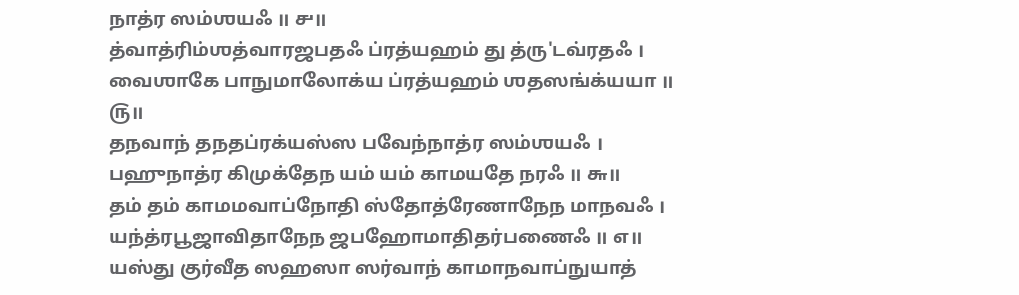நாத்ர ஸம்ஶயஃ ॥ ௪॥
த்வாத்ரிம்ஶத்வாரஜபதஃ ப்ரத்யஹம் து த்ரு'டவ்ரதஃ ।
வைஶாகே பாநுமாலோக்ய ப்ரத்யஹம் ஶதஸங்க்யயா ॥ ௫॥
தநவாந் தநதப்ரக்யஸ்ஸ பவேந்நாத்ர ஸம்ஶயஃ ।
பஹுநாத்ர கிமுக்தேந யம் யம் காமயதே நரஃ ॥ ௬॥
தம் தம் காமமவாப்நோதி ஸ்தோத்ரேணாநேந மாநவஃ ।
யந்த்ரபூஜாவிதாநேந ஜபஹோமாதிதர்பணைஃ ॥ ௭॥
யஸ்து குர்வீத ஸஹஸா ஸர்வாந் காமாநவாப்நுயாத்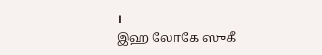।
இஹ லோகே ஸுகீ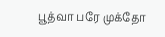பூத்வா பரே முக்தோ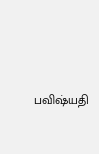பவிஷ்யதி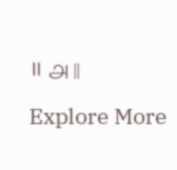॥ ௮॥

Explore More